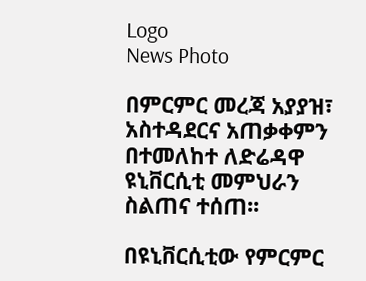Logo
News Photo

በምርምር መረጃ አያያዝ፣ አስተዳደርና አጠቃቀምን በተመለከተ ለድሬዳዋ ዩኒቨርሲቲ መምህራን ስልጠና ተሰጠ፡፡

በዩኒቨርሲቲው የምርምር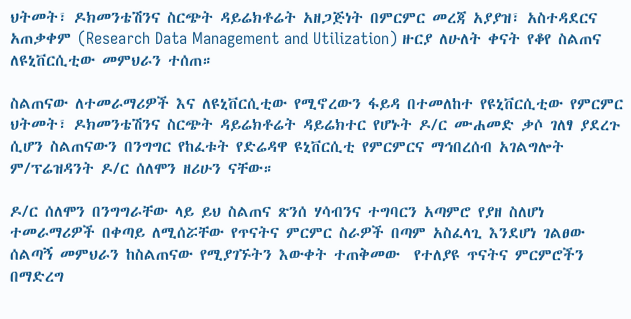ህትመት፣ ዶክመንቴሽንና ስርጭት ዳይሬክቶሬት አዘጋጅነት በምርምር መረጃ አያያዝ፣ አስተዳደርና አጠቃቀም (Research Data Management and Utilization) ዙርያ ለሁለት ቀናት የቆየ ስልጠና ለዩኒቨርሲቲው መምህራን ተሰጠ።

ስልጠናው ለተመራማሪዎች እና ለዩኒቨርሲቲው የሚኖረውን ፋይዳ በተመለከተ የዩኒቨርሲቲው የምርምር ህትመት፣ ዶክመንቴሽንና ስርጭት ዳይሬክቶሬት ዳይሬክተር የሆኑት ዶ/ር ሙሐመድ ቃሶ ገለፃ ያደረጉ ሲሆን ስልጠናውን በንግግር የከፈቱት የድሬዳዋ ዩኒቨርሲቲ የምርምርና ማኅበረሰብ አገልግሎት ም/ፕሬዝዳንት ዶ/ር ሰለሞን ዘሪሁን ናቸው።

ዶ/ር ሰለሞን በንግግራቸው ላይ ይህ ስልጠና ጽንሰ ሃሳብንና ተግባርን አጣምሮ የያዘ ስለሆነ ተመራማሪዎች በቀጣይ ለሚሰሯቸው የጥናትና ምርምር ስራዎች በጣም አስፈላጊ እንደሆነ ገልፀው ሰልጣኝ መምህራን ከስልጠናው የሚያገኙትን እውቀት ተጠቅመው  የተለያዩ ጥናትና ምርምሮችን በማድረግ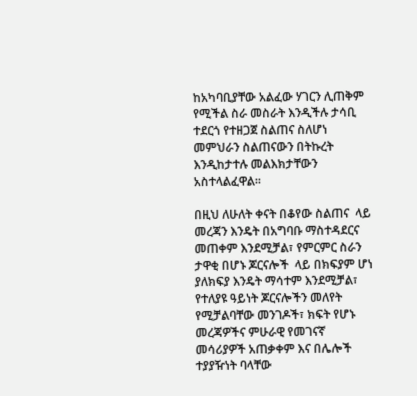ከአካባቢያቸው አልፈው ሃገርን ሊጠቅም የሚችል ስራ መስራት እንዲችሉ ታሳቢ ተደርጎ የተዘጋጀ ስልጠና ስለሆነ መምህራን ስልጠናውን በትኩረት እንዲከታተሉ መልእክታቸውን አስተላልፈዋል፡፡

በዚህ ለሁለት ቀናት በቆየው ስልጠና  ላይ መረጃን እንዴት በአግባቡ ማስተዳደርና መጠቀም እንደሚቻል፣ የምርምር ስራን ታዋቂ በሆኑ ጆርናሎች  ላይ በክፍያም ሆነ ያለክፍያ እንዴት ማሳተም እንደሚቻል፣ የተለያዩ ዓይነት ጆርናሎችን መለየት የሚቻልባቸው መንገዶች፣ ክፍት የሆኑ መረጃዎችና ምሁራዊ የመገናኛ መሳሪያዎች አጠቃቀም እና በሌሎች ተያያዥነት ባላቸው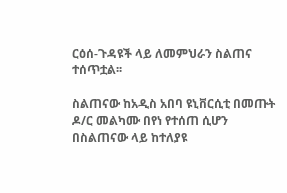ርዕሰ-ጉዳዩች ላይ ለመምህራን ስልጠና ተሰጥቷል፡፡

ስልጠናው ከአዲስ አበባ ዩኒቨርሲቲ በመጡት ዶ/ር መልካሙ በየነ የተሰጠ ሲሆን በስልጠናው ላይ ከተለያዩ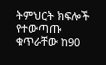ትምህርት ክፍሎች የተውጣጡ ቁጥራቸው ከ90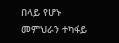በላይ የሆኑ መምህራን ተካፋይ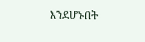እንደሆኑበት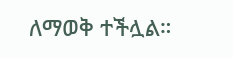ለማወቅ ተችሏል።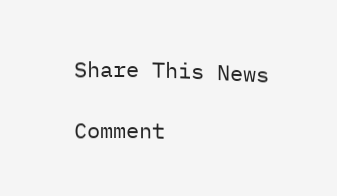Share This News

Comment